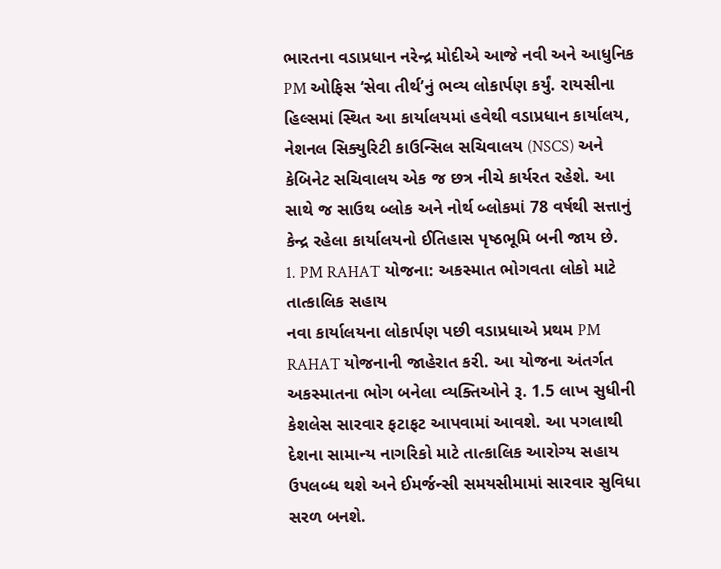ભારતના વડાપ્રધાન નરેન્દ્ર મોદીએ આજે નવી અને આધુનિક PM ઓફિસ ‘સેવા તીર્થ’નું ભવ્ય લોકાર્પણ કર્યું. રાયસીના હિલ્સમાં સ્થિત આ કાર્યાલયમાં હવેથી વડાપ્રધાન કાર્યાલય, નેશનલ સિક્યુરિટી કાઉન્સિલ સચિવાલય (NSCS) અને કેબિનેટ સચિવાલય એક જ છત્ર નીચે કાર્યરત રહેશે. આ સાથે જ સાઉથ બ્લોક અને નોર્થ બ્લોકમાં 78 વર્ષથી સત્તાનું કેન્દ્ર રહેલા કાર્યાલયનો ઈતિહાસ પૃષ્ઠભૂમિ બની જાય છે.
1. PM RAHAT યોજના: અકસ્માત ભોગવતા લોકો માટે તાત્કાલિક સહાય
નવા કાર્યાલયના લોકાર્પણ પછી વડાપ્રધાએ પ્રથમ PM RAHAT યોજનાની જાહેરાત કરી. આ યોજના અંતર્ગત અકસ્માતના ભોગ બનેલા વ્યક્તિઓને રૂ. 1.5 લાખ સુધીની કેશલેસ સારવાર ફટાફટ આપવામાં આવશે. આ પગલાથી દેશના સામાન્ય નાગરિકો માટે તાત્કાલિક આરોગ્ય સહાય ઉપલબ્ધ થશે અને ઈમર્જન્સી સમયસીમામાં સારવાર સુવિધા સરળ બનશે.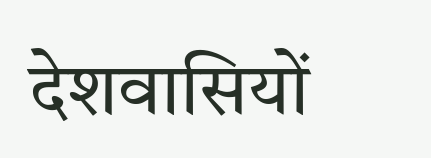देशवासियों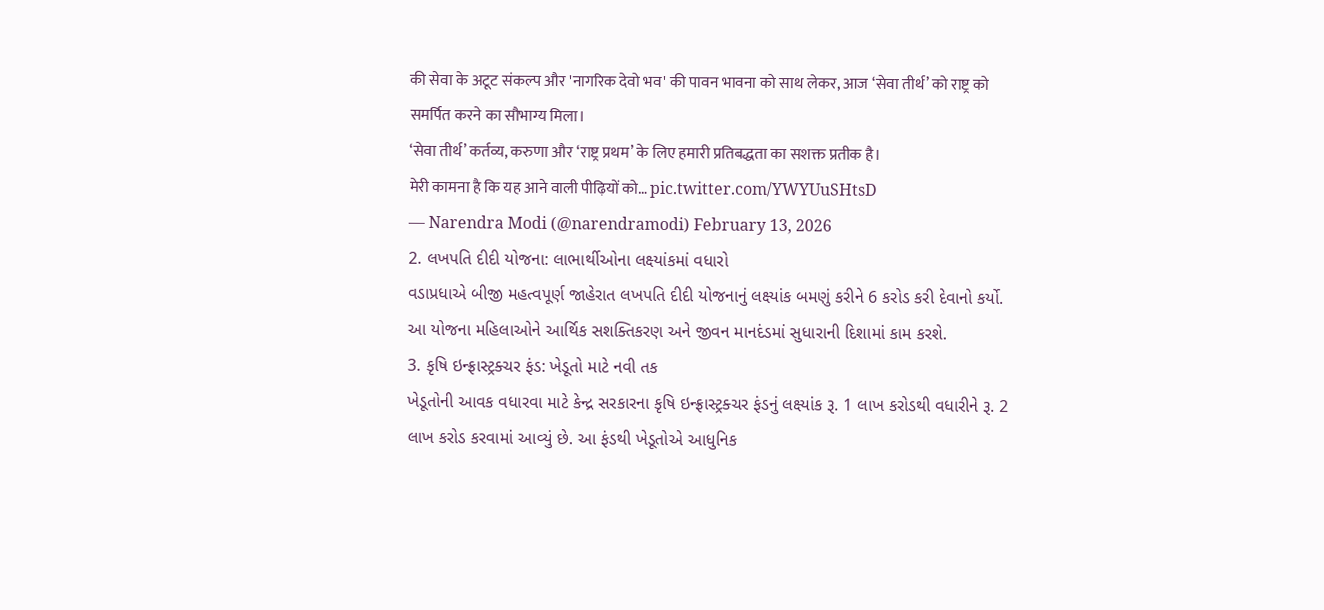की सेवा के अटूट संकल्प और 'नागरिक देवो भव' की पावन भावना को साथ लेकर, आज ‘सेवा तीर्थ’ को राष्ट्र को समर्पित करने का सौभाग्य मिला।
‘सेवा तीर्थ’ कर्तव्य, करुणा और ‘राष्ट्र प्रथम’ के लिए हमारी प्रतिबद्धता का सशक्त प्रतीक है।
मेरी कामना है कि यह आने वाली पीढ़ियों को… pic.twitter.com/YWYUuSHtsD
— Narendra Modi (@narendramodi) February 13, 2026
2. લખપતિ દીદી યોજના: લાભાર્થીઓના લક્ષ્યાંકમાં વધારો
વડાપ્રધાએ બીજી મહત્વપૂર્ણ જાહેરાત લખપતિ દીદી યોજનાનું લક્ષ્યાંક બમણું કરીને 6 કરોડ કરી દેવાનો કર્યો. આ યોજના મહિલાઓને આર્થિક સશક્તિકરણ અને જીવન માનદંડમાં સુધારાની દિશામાં કામ કરશે.
3. કૃષિ ઇન્ફ્રાસ્ટ્રક્ચર ફંડ: ખેડૂતો માટે નવી તક
ખેડૂતોની આવક વધારવા માટે કેન્દ્ર સરકારના કૃષિ ઇન્ફ્રાસ્ટ્રક્ચર ફંડનું લક્ષ્યાંક રૂ. 1 લાખ કરોડથી વધારીને રૂ. 2 લાખ કરોડ કરવામાં આવ્યું છે. આ ફંડથી ખેડૂતોએ આધુનિક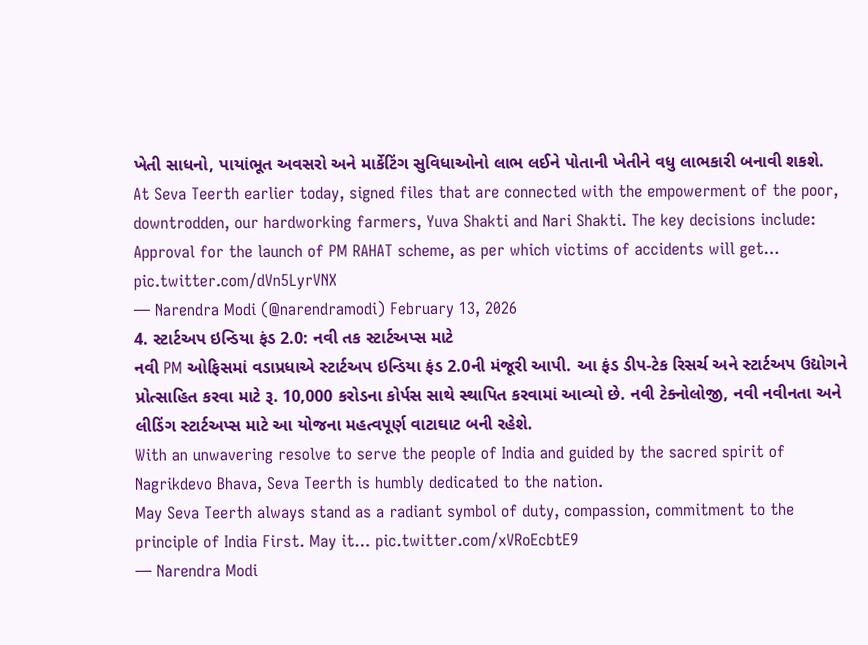ખેતી સાધનો, પાયાંભૂત અવસરો અને માર્કેટિંગ સુવિધાઓનો લાભ લઈને પોતાની ખેતીને વધુ લાભકારી બનાવી શકશે.
At Seva Teerth earlier today, signed files that are connected with the empowerment of the poor, downtrodden, our hardworking farmers, Yuva Shakti and Nari Shakti. The key decisions include:
Approval for the launch of PM RAHAT scheme, as per which victims of accidents will get… pic.twitter.com/dVn5LyrVNX
— Narendra Modi (@narendramodi) February 13, 2026
4. સ્ટાર્ટઅપ ઇન્ડિયા ફંડ 2.0: નવી તક સ્ટાર્ટઅપ્સ માટે
નવી PM ઓફિસમાં વડાપ્રધાએ સ્ટાર્ટઅપ ઇન્ડિયા ફંડ 2.0ની મંજૂરી આપી. આ ફંડ ડીપ-ટેક રિસર્ચ અને સ્ટાર્ટઅપ ઉદ્યોગને પ્રોત્સાહિત કરવા માટે રૂ. 10,000 કરોડના કોર્પસ સાથે સ્થાપિત કરવામાં આવ્યો છે. નવી ટેક્નોલોજી, નવી નવીનતા અને લીડિંગ સ્ટાર્ટઅપ્સ માટે આ યોજના મહત્વપૂર્ણ વાટાઘાટ બની રહેશે.
With an unwavering resolve to serve the people of India and guided by the sacred spirit of Nagrikdevo Bhava, Seva Teerth is humbly dedicated to the nation.
May Seva Teerth always stand as a radiant symbol of duty, compassion, commitment to the principle of India First. May it… pic.twitter.com/xVRoEcbtE9
— Narendra Modi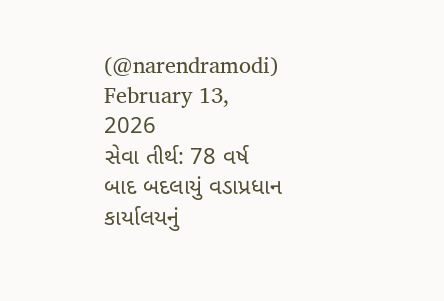(@narendramodi) February 13, 2026
સેવા તીર્થ: 78 વર્ષ બાદ બદલાયું વડાપ્રધાન કાર્યાલયનું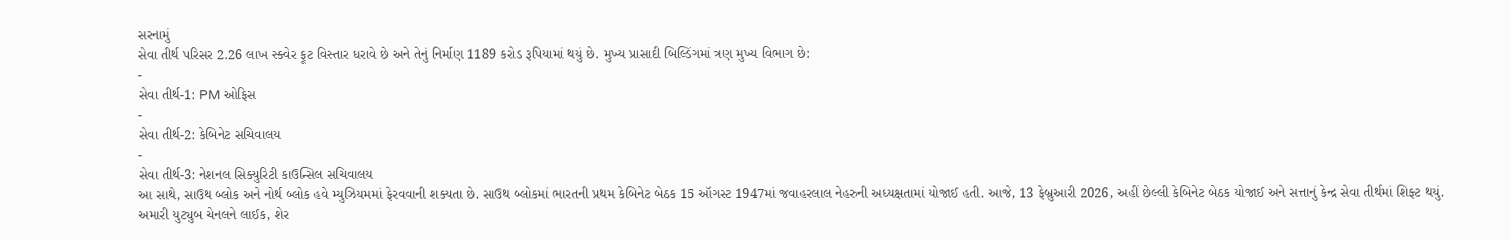સરનામું
સેવા તીર્થ પરિસર 2.26 લાખ સ્ક્વેર ફૂટ વિસ્તાર ધરાવે છે અને તેનું નિર્માણ 1189 કરોડ રૂપિયામાં થયું છે. મુખ્ય પ્રાસાદી બિલ્ડિંગમાં ત્રણ મુખ્ય વિભાગ છે:
-
સેવા તીર્થ-1: PM ઓફિસ
-
સેવા તીર્થ-2: કેબિનેટ સચિવાલય
-
સેવા તીર્થ-3: નેશનલ સિક્યુરિટી કાઉન્સિલ સચિવાલય
આ સાથે, સાઉથ બ્લોક અને નોર્થ બ્લોક હવે મ્યુઝિયમમાં ફેરવવાની શક્યતા છે. સાઉથ બ્લોકમાં ભારતની પ્રથમ કેબિનેટ બેઠક 15 ઑગસ્ટ 1947માં જવાહરલાલ નેહરુની અધ્યક્ષતામાં યોજાઈ હતી. આજે, 13 ફેબ્રુઆરી 2026, અહીં છેલ્લી કેબિનેટ બેઠક યોજાઈ અને સત્તાનું કેન્દ્ર સેવા તીર્થમાં શિફ્ટ થયું.
અમારી યુટ્યુબ ચેનલને લાઈક, શેર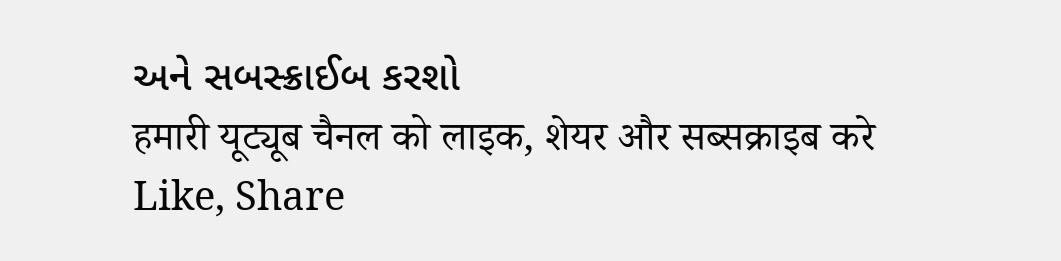અને સબસ્ક્રાઈબ કરશો
हमारी यूट्यूब चैनल को लाइक, शेयर और सब्सक्राइब करे
Like, Share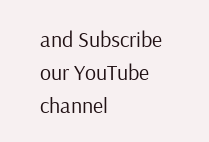and Subscribe our YouTube channel